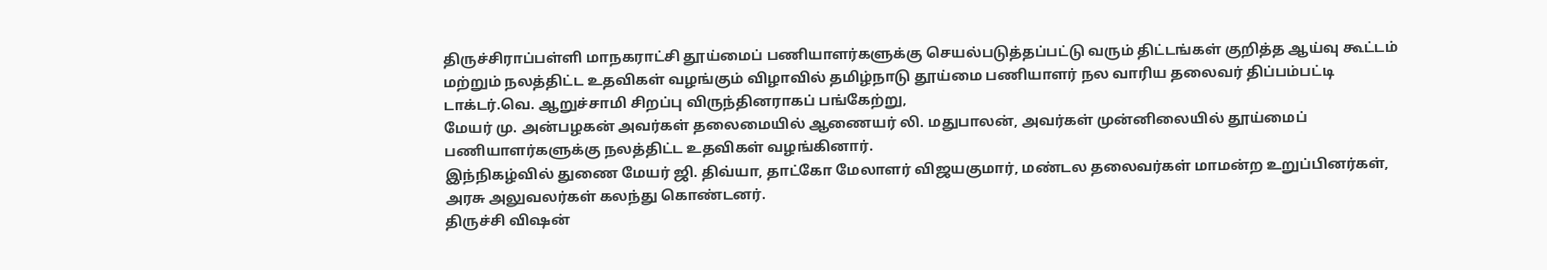திருச்சிராப்பள்ளி மாநகராட்சி தூய்மைப் பணியாளர்களுக்கு செயல்படுத்தப்பட்டு வரும் திட்டங்கள் குறித்த ஆய்வு கூட்டம் மற்றும் நலத்திட்ட உதவிகள் வழங்கும் விழாவில் தமிழ்நாடு தூய்மை பணியாளர் நல வாரிய தலைவர் திப்பம்பட்டி டாக்டர்.வெ. ஆறுச்சாமி சிறப்பு விருந்தினராகப் பங்கேற்று,
மேயர் மு. அன்பழகன் அவர்கள் தலைமையில் ஆணையர் லி. மதுபாலன், அவர்கள் முன்னிலையில் தூய்மைப் பணியாளர்களுக்கு நலத்திட்ட உதவிகள் வழங்கினார்.
இந்நிகழ்வில் துணை மேயர் ஜி. திவ்யா, தாட்கோ மேலாளர் விஜயகுமார், மண்டல தலைவர்கள் மாமன்ற உறுப்பினர்கள், அரசு அலுவலர்கள் கலந்து கொண்டனர்.
திருச்சி விஷன்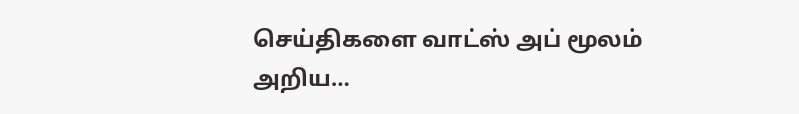செய்திகளை வாட்ஸ் அப் மூலம் அறிய…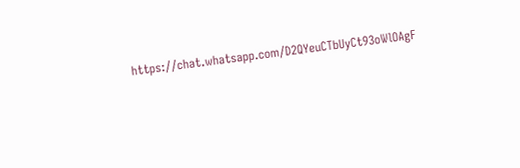https://chat.whatsapp.com/D2QYeuCTbUyCt93oWlOAgF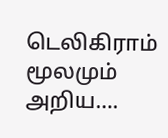டெலிகிராம் மூலமும் அறிய….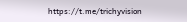https://t.me/trichyvision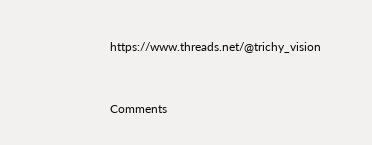https://www.threads.net/@trichy_vision



Comments